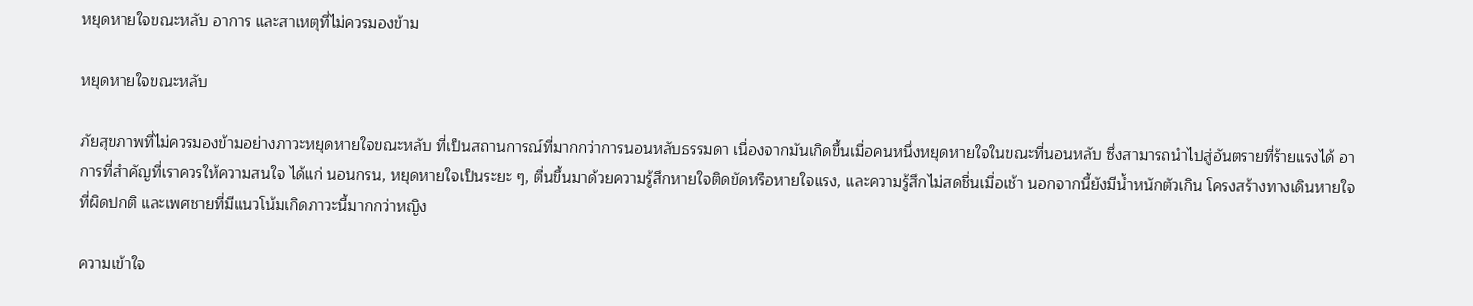หยุดหายใจขณะหลับ อาการ และสาเหตุที่ไม่ควรมองข้าม

หยุดหายใจขณะหลับ

ภัยสุขภาพที่ไม่ควรมองข้ามอย่างภาวะหยุดหายใจขณะหลับ ที่เป็นสถานการณ์ที่มากกว่าการนอนหลับธรรมดา เนื่องจากมันเกิดขึ้นเมื่อคนหนึ่งหยุดหายใจในขณะที่นอนหลับ ซึ่งสามารถนำไปสู่อันตรายที่ร้ายแรงได้ อาการที่สำคัญที่เราควรให้ความสนใจ ได้แก่ นอนกรน, หยุดหายใจเป็นระยะ ๆ, ตื่นขึ้นมาด้วยความรู้สึกหายใจติดขัดหรือหายใจแรง, และความรู้สึกไม่สดชื่นเมื่อเช้า นอกจากนี้ยังมีน้ำหนักตัวเกิน โครงสร้างทางเดินหายใจที่ผิดปกติ และเพศชายที่มีแนวโน้มเกิดภาวะนี้มากกว่าหญิง

ความเข้าใจ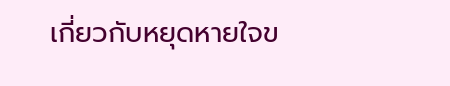เกี่ยวกับหยุดหายใจข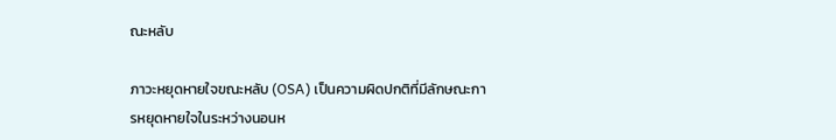ณะหลับ

ภาวะหยุดหายใจขณะหลับ (OSA) เป็นความผิดปกติที่มีลักษณะการหยุดหายใจในระหว่างนอนห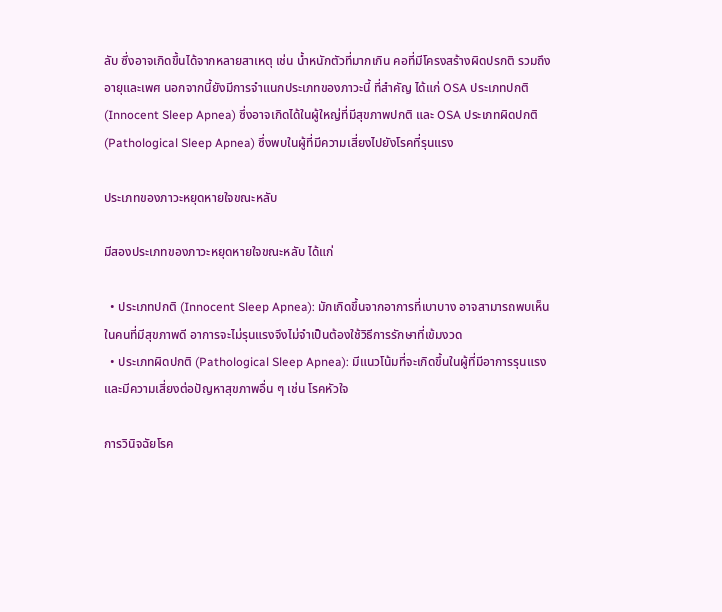ลับ ซึ่งอาจเกิดขึ้นได้จากหลายสาเหตุ เช่น น้ำหนักตัวที่มากเกิน คอที่มีโครงสร้างผิดปรกติ รวมถึงอายุและเพศ นอกจากนี้ยังมีการจำแนกประเภทของภาวะนี้ ที่สำคัญ ได้แก่ OSA ประเภทปกติ (Innocent Sleep Apnea) ซึ่งอาจเกิดได้ในผู้ใหญ่ที่มีสุขภาพปกติ และ OSA ประเภทผิดปกติ (Pathological Sleep Apnea) ซึ่งพบในผู้ที่มีความเสี่ยงไปยังโรคที่รุนแรง

ประเภทของภาวะหยุดหายใจขณะหลับ

มีสองประเภทของภาวะหยุดหายใจขณะหลับ ได้แก่

  • ประเภทปกติ (Innocent Sleep Apnea): มักเกิดขึ้นจากอาการที่เบาบาง อาจสามารถพบเห็นในคนที่มีสุขภาพดี อาการจะไม่รุนแรงจึงไม่จำเป็นต้องใช้วิธีการรักษาที่เข้มงวด
  • ประเภทผิดปกติ (Pathological Sleep Apnea): มีแนวโน้มที่จะเกิดขึ้นในผู้ที่มีอาการรุนแรง และมีความเสี่ยงต่อปัญหาสุขภาพอื่น ๆ เช่น โรคหัวใจ

การวินิจฉัยโรค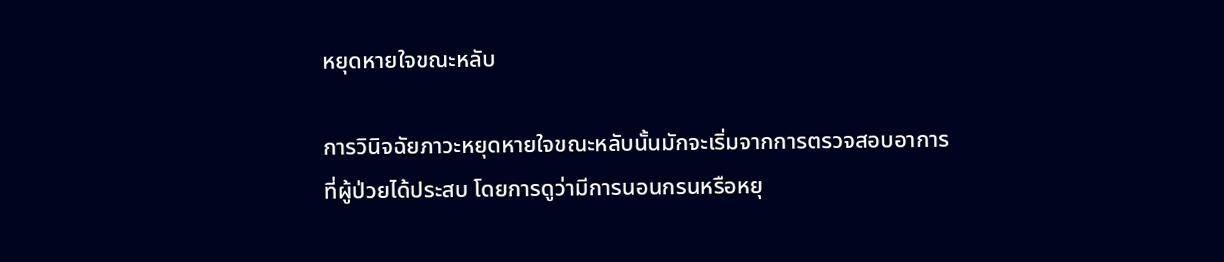หยุดหายใจขณะหลับ

การวินิจฉัยภาวะหยุดหายใจขณะหลับนั้นมักจะเริ่มจากการตรวจสอบอาการที่ผู้ป่วยได้ประสบ โดยการดูว่ามีการนอนกรนหรือหยุ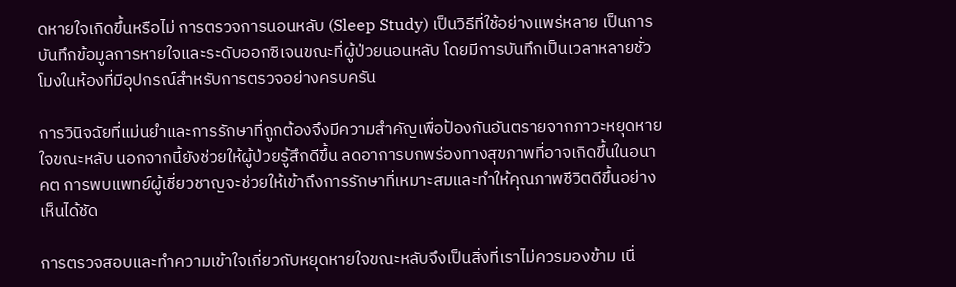ดหายใจเกิดขึ้นหรือไม่ การตรวจการนอนหลับ (Sleep Study) เป็นวิธีที่ใช้อย่างแพร่หลาย เป็นการบันทึกข้อมูลการหายใจและระดับออกซิเจนขณะที่ผู้ป่วยนอนหลับ โดยมีการบันทึกเป็นเวลาหลายชั่วโมงในห้องที่มีอุปกรณ์สำหรับการตรวจอย่างครบครัน

การวินิจฉัยที่แม่นยำและการรักษาที่ถูกต้องจึงมีความสำคัญเพื่อป้องกันอันตรายจากภาวะหยุดหายใจขณะหลับ นอกจากนี้ยังช่วยให้ผู้ป่วยรู้สึกดีขึ้น ลดอาการบกพร่องทางสุขภาพที่อาจเกิดขึ้นในอนาคต การพบแพทย์ผู้เชี่ยวชาญจะช่วยให้เข้าถึงการรักษาที่เหมาะสมและทำให้คุณภาพชีวิตดีขึ้นอย่างเห็นได้ชัด

การตรวจสอบและทำความเข้าใจเกี่ยวกับหยุดหายใจขณะหลับจึงเป็นสิ่งที่เราไม่ควรมองข้าม เนื่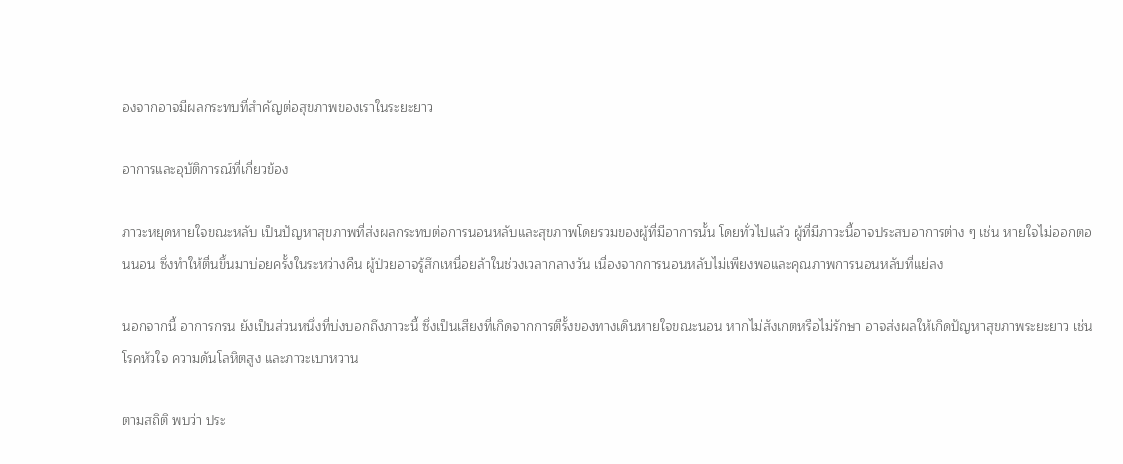องจากอาจมีผลกระทบที่สำคัญต่อสุขภาพของเราในระยะยาว

อาการและอุบัติการณ์ที่เกี่ยวข้อง

ภาวะหยุดหายใจขณะหลับ เป็นปัญหาสุขภาพที่ส่งผลกระทบต่อการนอนหลับและสุขภาพโดยรวมของผู้ที่มีอาการนั้น โดยทั่วไปแล้ว ผู้ที่มีภาวะนี้อาจประสบอาการต่าง ๆ เช่น หายใจไม่ออกตอนนอน ซึ่งทำให้ตื่นขึ้นมาบ่อยครั้งในระหว่างคืน ผู้ป่วยอาจรู้สึกเหนื่อยล้าในช่วงเวลากลางวัน เนื่องจากการนอนหลับไม่เพียงพอและคุณภาพการนอนหลับที่แย่ลง

นอกจากนี้ อาการกรน ยังเป็นส่วนหนึ่งที่บ่งบอกถึงภาวะนี้ ซึ่งเป็นเสียงที่เกิดจากการตีรั้งของทางเดินหายใจขณะนอน หากไม่สังเกตหรือไม่รักษา อาจส่งผลให้เกิดปัญหาสุขภาพระยะยาว เช่น โรคหัวใจ ความดันโลหิตสูง และภาวะเบาหวาน

ตามสถิติ พบว่า ประ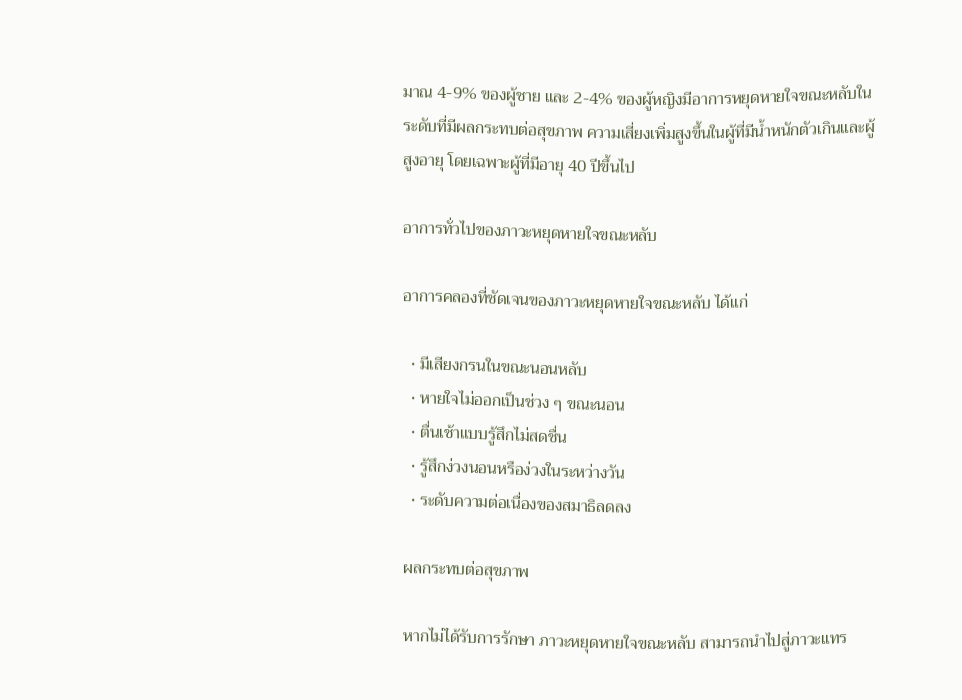มาณ 4-9% ของผู้ชาย และ 2-4% ของผู้หญิงมีอาการหยุดหายใจขณะหลับในระดับที่มีผลกระทบต่อสุขภาพ ความเสี่ยงเพิ่มสูงขึ้นในผู้ที่มีน้ำหนักตัวเกินและผู้สูงอายุ โดยเฉพาะผู้ที่มีอายุ 40 ปีขึ้นไป

อาการทั่วไปของภาวะหยุดหายใจขณะหลับ

อาการคลองที่ชัดเจนของภาวะหยุดหายใจขณะหลับ ได้แก่

  • มีเสียงกรนในขณะนอนหลับ
  • หายใจไม่ออกเป็นช่วง ๆ ขณะนอน
  • ตื่นเช้าแบบรู้สึกไม่สดชื่น
  • รู้สึกง่วงนอนหรือง่วงในระหว่างวัน
  • ระดับความต่อเนื่องของสมาธิลดลง

ผลกระทบต่อสุขภาพ

หากไม่ได้รับการรักษา ภาวะหยุดหายใจขณะหลับ สามารถนำไปสู่ภาวะแทร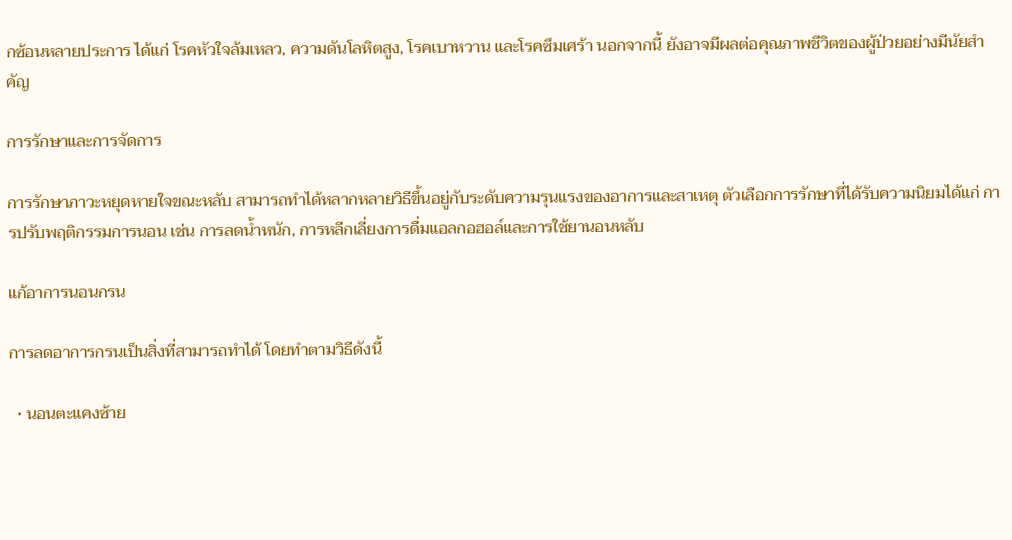กซ้อนหลายประการ ได้แก่ โรคหัวใจล้มเหลว, ความดันโลหิตสูง, โรคเบาหวาน และโรคซึมเศร้า นอกจากนี้ ยังอาจมีผลต่อคุณภาพชีวิตของผู้ป่วยอย่างมีนัยสำคัญ

การรักษาและการจัดการ

การรักษาภาวะหยุดหายใจขณะหลับ สามารถทำได้หลากหลายวิธีขึ้นอยู่กับระดับความรุนแรงของอาการและสาเหตุ ตัวเลือกการรักษาที่ได้รับความนิยมได้แก่ การปรับพฤติกรรมการนอน เช่น การลดน้ำหนัก, การหลีกเลี่ยงการดื่มแอลกอฮอล์และการใช้ยานอนหลับ

แก้อาการนอนกรน

การลดอาการกรนเป็นสิ่งที่สามารถทำได้ โดยทำตามวิธีดังนี้

  • นอนตะแคงซ้าย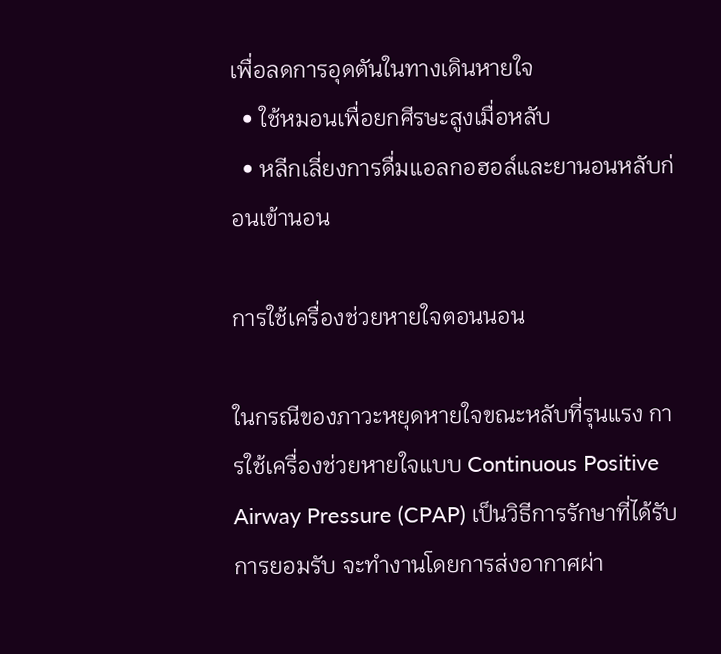เพื่อลดการอุดตันในทางเดินหายใจ
  • ใช้หมอนเพื่อยกศีรษะสูงเมื่อหลับ
  • หลีกเลี่ยงการดื่มแอลกอฮอล์และยานอนหลับก่อนเข้านอน

การใช้เครื่องช่วยหายใจตอนนอน

ในกรณีของภาวะหยุดหายใจขณะหลับที่รุนแรง การใช้เครื่องช่วยหายใจแบบ Continuous Positive Airway Pressure (CPAP) เป็นวิธีการรักษาที่ได้รับการยอมรับ จะทำงานโดยการส่งอากาศผ่า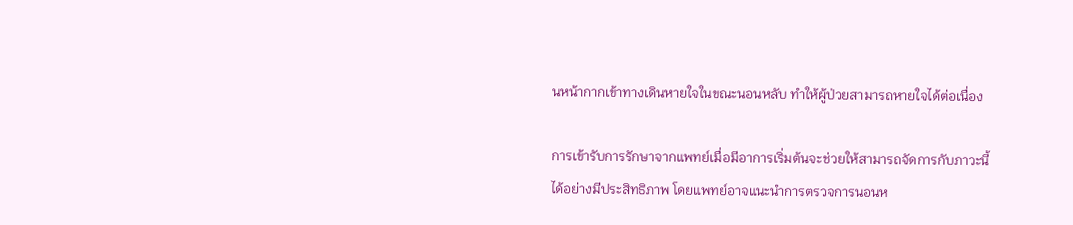นหน้ากากเข้าทางเดินหายใจในขณะนอนหลับ ทำให้ผู้ป่วยสามารถหายใจได้ต่อเนื่อง

การเข้ารับการรักษาจากแพทย์เมื่อมีอาการเริ่มต้นจะช่วยให้สามารถจัดการกับภาวะนี้ได้อย่างมีประสิทธิภาพ โดยแพทย์อาจแนะนำการตรวจการนอนห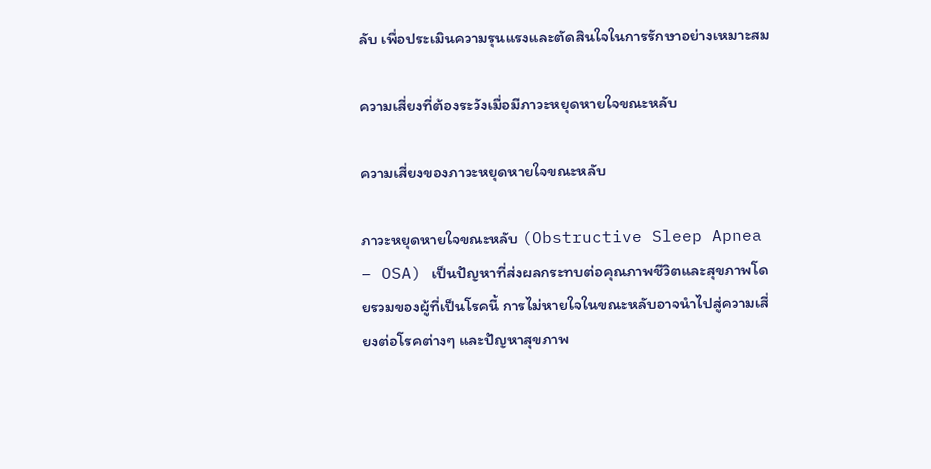ลับ เพื่อประเมินความรุนแรงและตัดสินใจในการรักษาอย่างเหมาะสม

ความเสี่ยงที่ต้องระวังเมื่อมีภาวะหยุดหายใจขณะหลับ

ความเสี่ยงของภาวะหยุดหายใจขณะหลับ

ภาวะหยุดหายใจขณะหลับ (Obstructive Sleep Apnea – OSA) เป็นปัญหาที่ส่งผลกระทบต่อคุณภาพชีวิตและสุขภาพโดยรวมของผู้ที่เป็นโรคนี้ การไม่หายใจในขณะหลับอาจนำไปสู่ความเสี่ยงต่อโรคต่างๆ และปัญหาสุขภาพ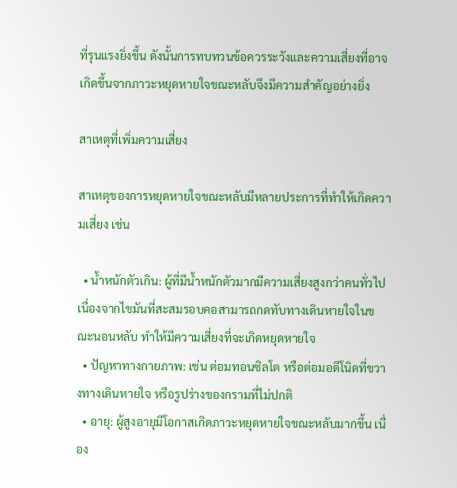ที่รุนแรงยิ่งขึ้น ดังนั้นการทบทวนข้อควรระวังและความเสี่ยงที่อาจเกิดขึ้นจากภาวะหยุดหายใจขณะหลับจึงมีความสำคัญอย่างยิ่ง

สาเหตุที่เพิ่มความเสี่ยง

สาเหตุของการหยุดหายใจขณะหลับมีหลายประการที่ทำให้เกิดความเสี่ยง เช่น

  • น้ำหนักตัวเกิน: ผู้ที่มีน้ำหนักตัวมากมีความเสี่ยงสูงกว่าคนทั่วไป เนื่องจากไขมันที่สะสมรอบคอสามารถกดทับทางเดินหายใจในขณะนอนหลับ ทำให้มีความเสี่ยงที่จะเกิดหยุดหายใจ
  • ปัญหาทางกายภาพ: เช่น ต่อมทอนซิลโต หรือต่อมอดีโนิดที่ขวางทางเดินหายใจ หรือรูปร่างของกรามที่ไม่ปกติ
  • อายุ: ผู้สูงอายุมีโอกาสเกิดภาวะหยุดหายใจขณะหลับมากขึ้น เนื่อง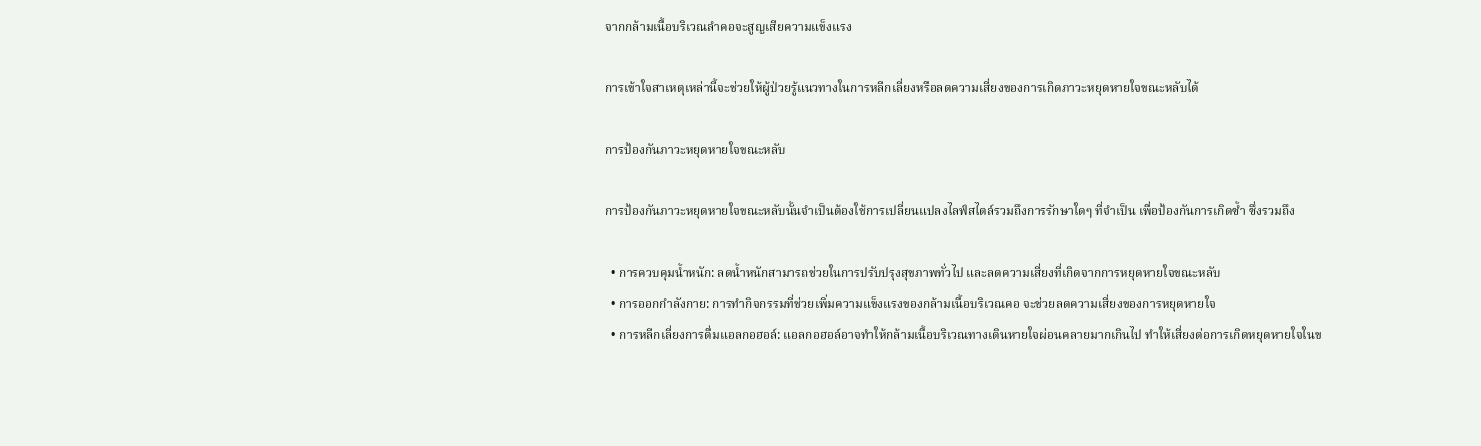จากกล้ามเนื้อบริเวณลำคอจะสูญเสียความแข็งแรง

การเข้าใจสาเหตุเหล่านี้จะช่วยให้ผู้ป่วยรู้แนวทางในการหลีกเลี่ยงหรือลดความเสี่ยงของการเกิดภาวะหยุดหายใจขณะหลับได้

การป้องกันภาวะหยุดหายใจขณะหลับ

การป้องกันภาวะหยุดหายใจขณะหลับนั้นจำเป็นต้องใช้การเปลี่ยนแปลงไลฟ์สไตล์รวมถึงการรักษาใดๆ ที่จำเป็น เพื่อป้องกันการเกิดซ้ำ ซึ่งรวมถึง

  • การควบคุมน้ำหนัก: ลดน้ำหนักสามารถช่วยในการปรับปรุงสุขภาพทั่วไป และลดความเสี่ยงที่เกิดจากการหยุดหายใจขณะหลับ
  • การออกกำลังกาย: การทำกิจกรรมที่ช่วยเพิ่มความแข็งแรงของกล้ามเนื้อบริเวณคอ จะช่วยลดความเสี่ยงของการหยุดหายใจ
  • การหลีกเลี่ยงการดื่มแอลกอฮอล์: แอลกอฮอล์อาจทำให้กล้ามเนื้อบริเวณทางเดินหายใจผ่อนคลายมากเกินไป ทำให้เสี่ยงต่อการเกิดหยุดหายใจในข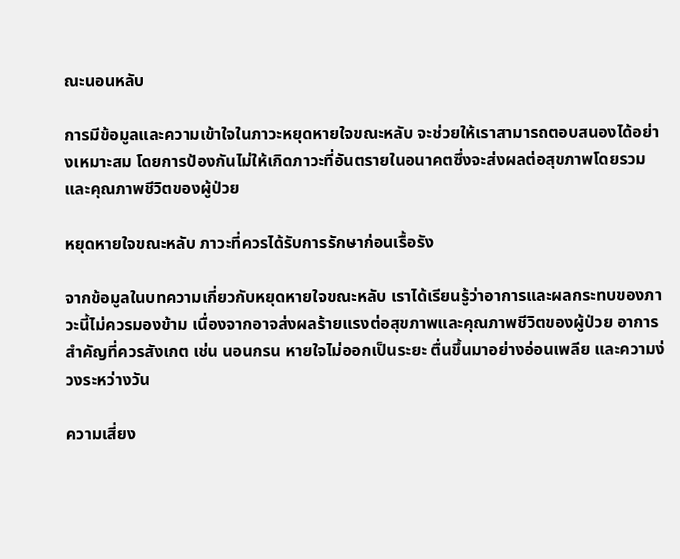ณะนอนหลับ

การมีข้อมูลและความเข้าใจในภาวะหยุดหายใจขณะหลับ จะช่วยให้เราสามารถตอบสนองได้อย่างเหมาะสม โดยการป้องกันไม่ให้เกิดภาวะที่อันตรายในอนาคตซึ่งจะส่งผลต่อสุขภาพโดยรวมและคุณภาพชีวิตของผู้ป่วย

หยุดหายใจขณะหลับ ภาวะที่ควรได้รับการรักษาก่อนเรื้อรัง

จากข้อมูลในบทความเกี่ยวกับหยุดหายใจขณะหลับ เราได้เรียนรู้ว่าอาการและผลกระทบของภาวะนี้ไม่ควรมองข้าม เนื่องจากอาจส่งผลร้ายแรงต่อสุขภาพและคุณภาพชีวิตของผู้ป่วย อาการสำคัญที่ควรสังเกต เช่น นอนกรน หายใจไม่ออกเป็นระยะ ตื่นขึ้นมาอย่างอ่อนเพลีย และความง่วงระหว่างวัน

ความเสี่ยง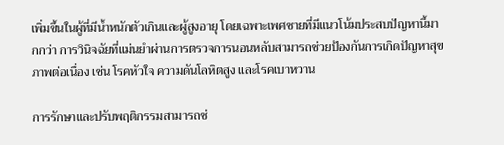เพิ่มขึ้นในผู้ที่มีน้ำหนักตัวเกินและผู้สูงอายุ โดยเฉพาะเพศชายที่มีแนวโน้มประสบปัญหานี้มากกว่า การวินิจฉัยที่แม่นยำผ่านการตรวจการนอนหลับสามารถช่วยป้องกันการเกิดปัญหาสุขภาพต่อเนื่อง เช่น โรคหัวใจ ความดันโลหิตสูง และโรคเบาหวาน

การรักษาและปรับพฤติกรรมสามารถช่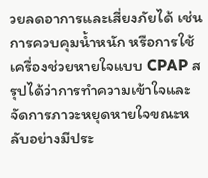วยลดอาการและเสี่ยงภัยได้ เช่น การควบคุมน้ำหนัก หรือการใช้เครื่องช่วยหายใจแบบ CPAP สรุปได้ว่าการทำความเข้าใจและจัดการภาวะหยุดหายใจขณะหลับอย่างมีประ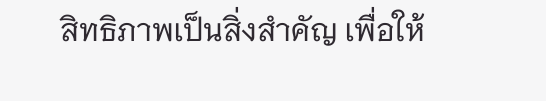สิทธิภาพเป็นสิ่งสำคัญ เพื่อให้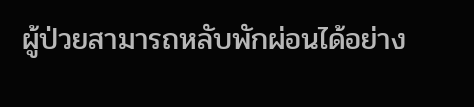ผู้ป่วยสามารถหลับพักผ่อนได้อย่าง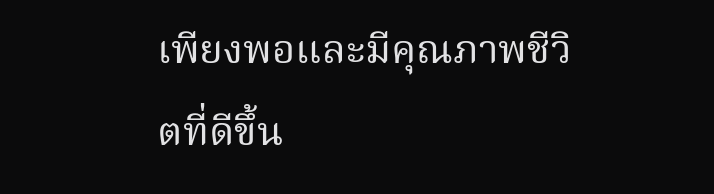เพียงพอและมีคุณภาพชีวิตที่ดีขึ้น